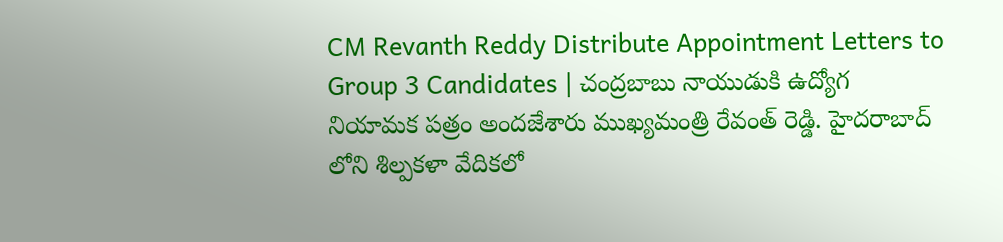CM Revanth Reddy Distribute Appointment Letters to Group 3 Candidates | చంద్రబాబు నాయుడుకి ఉద్యోగ నియామక పత్రం అందజేశారు ముఖ్యమంత్రి రేవంత్ రెడ్డి. హైదరాబాద్ లోని శిల్పకళా వేదికలో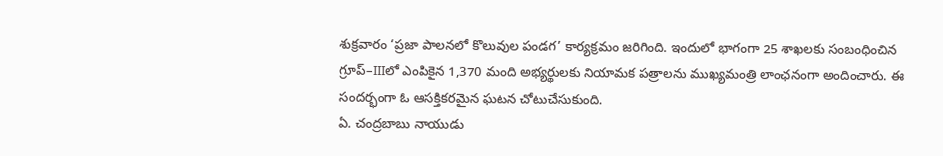శుక్రవారం ‘ప్రజా పాలనలో కొలువుల పండగ’ కార్యక్రమం జరిగింది. ఇందులో భాగంగా 25 శాఖలకు సంబంధించిన గ్రూప్–IIIలో ఎంపికైన 1,370 మంది అభ్యర్థులకు నియామక పత్రాలను ముఖ్యమంత్రి లాంఛనంగా అందించారు. ఈ సందర్భంగా ఓ ఆసక్తికరమైన ఘటన చోటుచేసుకుంది.
ఏ. చంద్రబాబు నాయుడు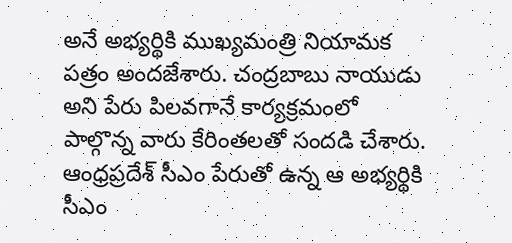అనే అభ్యర్థికి ముఖ్యమంత్రి నియామక పత్రం అందజేశారు. చంద్రబాబు నాయుడు అని పేరు పిలవగానే కార్యక్రమంలో పాల్గొన్న వారు కేరింతలతో సందడి చేశారు. ఆంధ్రప్రదేశ్ సీఎం పేరుతో ఉన్న ఆ అభ్యర్థికి సీఎం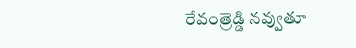రేవంత్రెడ్డి నవ్వుతూ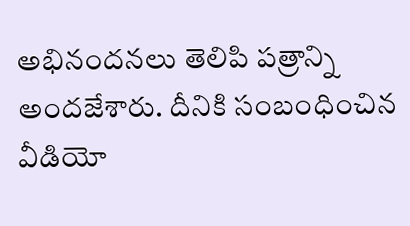అభినందనలు తెలిపి పత్రాన్ని అందజేశారు. దీనికి సంబంధించిన వీడియో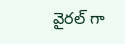వైరల్ గా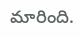మారింది.